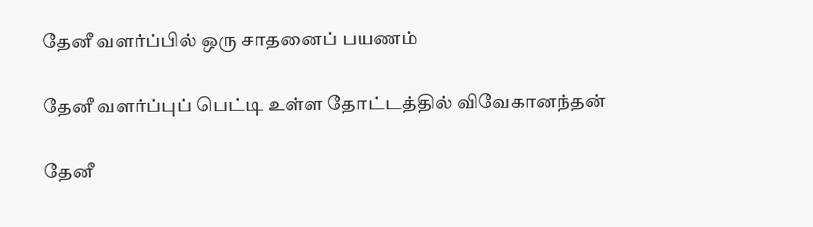தேனீ வளர்ப்பில் ஒரு சாதனைப் பயணம்

தேனீ வளர்ப்புப் பெட்டி உள்ள தோட்டத்தில் விவேகானந்தன்

தேனீ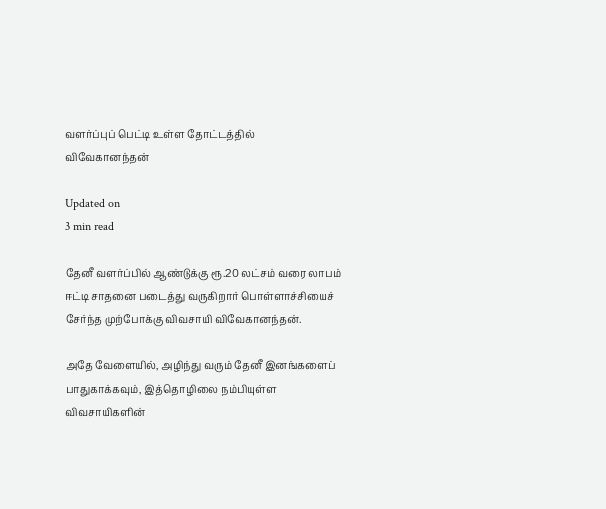வளர்ப்புப் பெட்டி உள்ள தோட்டத்தில் விவேகானந்தன்

Updated on
3 min read

தேனீ வளர்ப்பில் ஆண்டுக்கு ரூ.20 லட்சம் வரை லாபம் ஈட்டி சாதனை படைத்து வருகிறார் பொள்ளாச்சியைச் சேர்ந்த முற்போக்கு விவசாயி விவேகானந்தன்.

அதே வேளையில், அழிந்து வரும் தேனீ இனங்களைப் பாதுகாக்கவும், இத்தொழிலை நம்பியுள்ள விவசாயிகளின்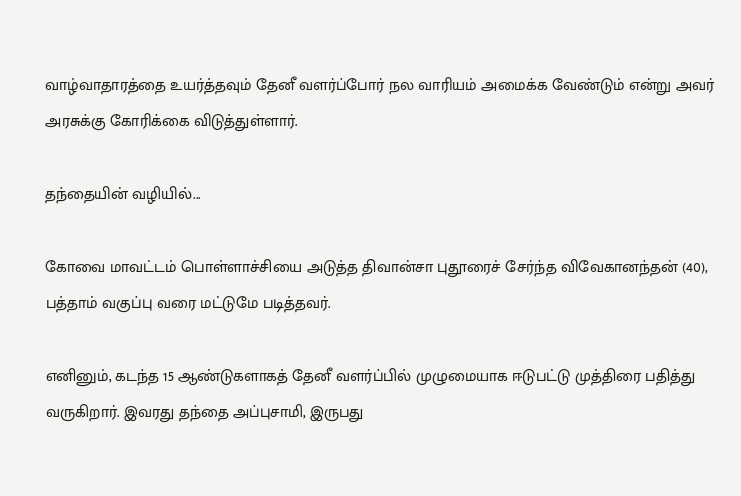வாழ்வாதாரத்தை உயர்த்தவும் தேனீ வளர்ப்போர் நல வாரியம் அமைக்க வேண்டும் என்று அவர் அரசுக்கு கோரிக்கை விடுத்துள்ளார்.

தந்தையின் வழியில்...

கோவை மாவட்டம் பொள்ளாச்சியை அடுத்த திவான்சா புதூரைச் சேர்ந்த விவேகானந்தன் (40), பத்தாம் வகுப்பு வரை மட்டுமே படித்தவர்.

எனினும், கடந்த 15 ஆண்டுகளாகத் தேனீ வளர்ப்பில் முழுமையாக ஈடுபட்டு முத்திரை பதித்து வருகிறார். இவரது தந்தை அப்புசாமி, இருபது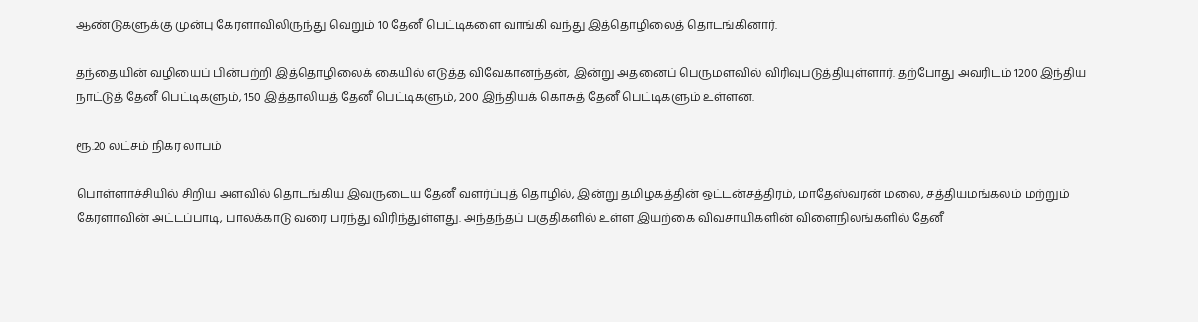ஆண்டுகளுக்கு முன்பு கேரளாவிலிருந்து வெறும் 10 தேனீ பெட்டிகளை வாங்கி வந்து இத்தொழிலைத் தொடங்கினார்.

தந்தையின் வழியைப் பின்பற்றி இத்தொழிலைக் கையில் எடுத்த விவேகானந்தன், இன்று அதனைப் பெருமளவில் விரிவுபடுத்தியுள்ளார். தற்போது அவரிடம் 1200 இந்திய நாட்டுத் தேனீ பெட்டிகளும், 150 இத்தாலியத் தேனீ பெட்டிகளும், 200 இந்தியக் கொசுத் தேனீ பெட்டிகளும் உள்ளன.

ரூ.20 லட்சம் நிகர லாபம்

பொள்ளாச்சியில் சிறிய அளவில் தொடங்கிய இவருடைய தேனீ வளர்ப்புத் தொழில், இன்று தமிழகத்தின் ஒட்டன்சத்திரம், மாதேஸ்வரன் மலை, சத்தியமங்கலம் மற்றும் கேரளாவின் அட்டப்பாடி, பாலக்காடு வரை பரந்து விரிந்துள்ளது. அந்தந்தப் பகுதிகளில் உள்ள இயற்கை விவசாயிகளின் விளைநிலங்களில் தேனீ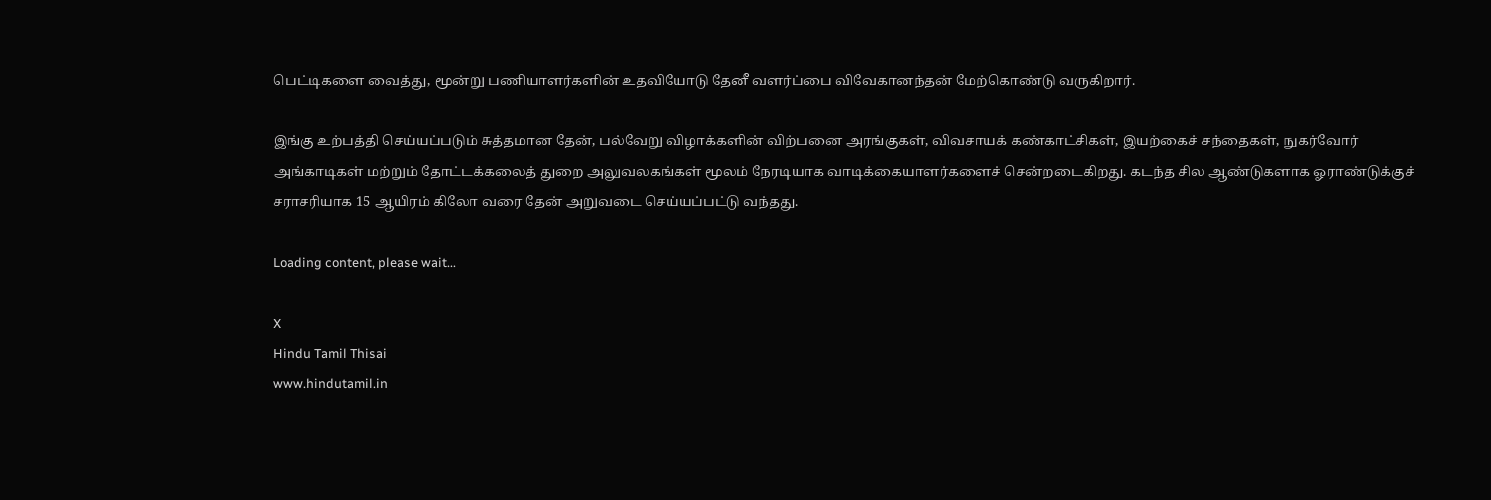பெட்டிகளை வைத்து, மூன்று பணியாளர்களின் உதவியோடு தேனீ வளர்ப்பை விவேகானந்தன் மேற்கொண்டு வருகிறார்.

இங்கு உற்பத்தி செய்யப்படும் சுத்தமான தேன், பல்வேறு விழாக்களின் விற்பனை அரங்குகள், விவசாயக் கண்காட்சிகள், இயற்கைச் சந்தைகள், நுகர்வோர் அங்காடிகள் மற்றும் தோட்டக்கலைத் துறை அலுவலகங்கள் மூலம் நேரடியாக வாடிக்கையாளர்களைச் சென்றடைகிறது. கடந்த சில ஆண்டுகளாக ஓராண்டுக்குச் சராசரியாக 15 ஆயிரம் கிலோ வரை தேன் அறுவடை செய்யப்பட்டு வந்தது.

Loading content, please wait...

X
Hindu Tamil Thisai
www.hindutamil.in